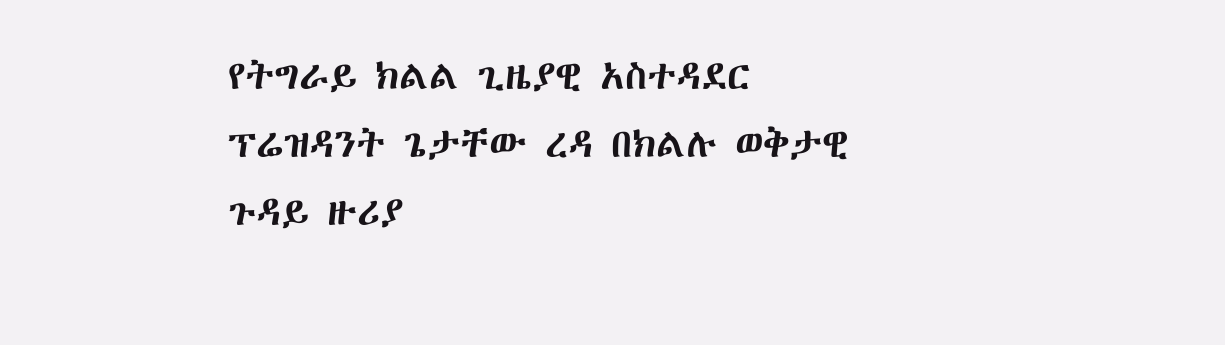የትግራይ ክልል ጊዜያዊ አስተዳደር ፕሬዝዳንት ጌታቸው ረዳ በክልሉ ወቅታዊ ጉዳይ ዙሪያ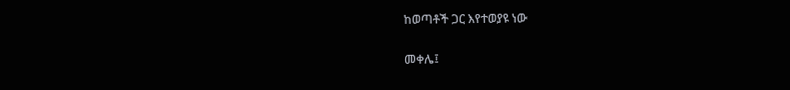ከወጣቶች ጋር እየተወያዩ ነው

መቀሌ፤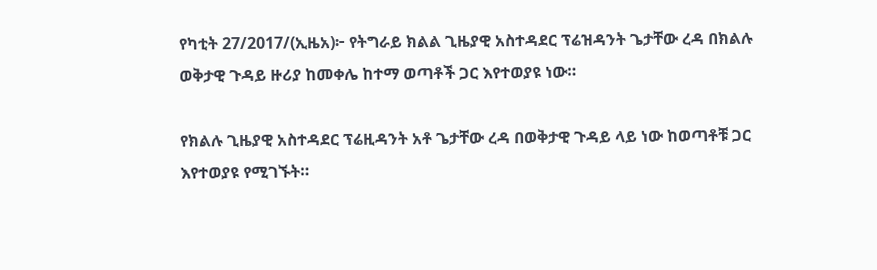የካቲት 27/2017/(ኢዜአ)፦ የትግራይ ክልል ጊዜያዊ አስተዳደር ፕሬዝዳንት ጌታቸው ረዳ በክልሉ ወቅታዊ ጉዳይ ዙሪያ ከመቀሌ ከተማ ወጣቶች ጋር እየተወያዩ ነው።

የክልሉ ጊዜያዊ አስተዳደር ፕሬዚዳንት አቶ ጌታቸው ረዳ በወቅታዊ ጉዳይ ላይ ነው ከወጣቶቹ ጋር እየተወያዩ የሚገኙት።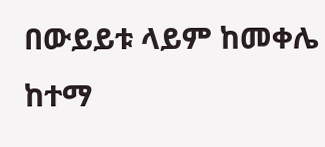በውይይቱ ላይም ከመቀሌ ከተማ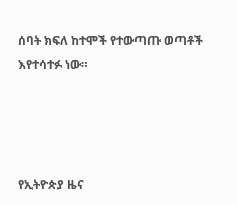ሰባት ክፍለ ከተሞች የተውጣጡ ወጣቶች እየተሳተፉ ነው።




የኢትዮጵያ ዜና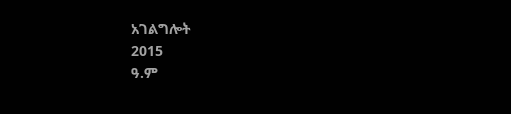አገልግሎት
2015
ዓ.ም